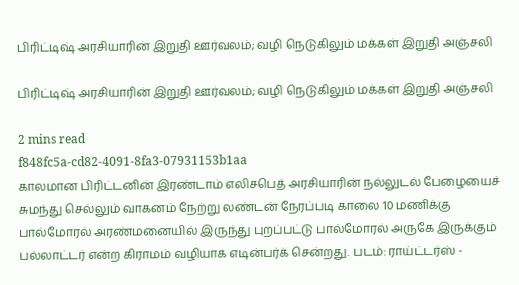பிரிட்டிஷ் அரசியாரின் இறுதி ஊர்வலம்; வழி நெடுகிலும் மக்கள் இறுதி அஞ்சலி

பிரிட்டிஷ் அரசியாரின் இறுதி ஊர்வலம்; வழி நெடுகிலும் மக்கள் இறுதி அஞ்சலி

2 mins read
f848fc5a-cd82-4091-8fa3-07931153b1aa
காலமான பிரிட்டனின் இரண்டாம் எலிசபெத் அரசியாரின் நல்லுடல் பேழையைச் சுமந்து செல்லும் வாகனம் நேற்று லண்டன் நேரப்படி காலை 10 மணிக்கு பால்மோரல் அரண்மனையில் இருந்து புறப்பட்டு பால்மோரல் அருகே இருக்கும் பல்லாட்டர் என்ற கிராமம் வழியாக எடின்பர்க் சென்றது. படம்: ராய்ட்டர்ஸ் -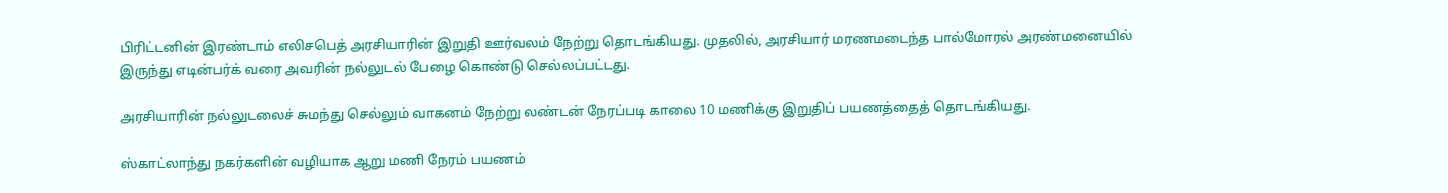பிரிட்டனின் இரண்டாம் எலிசபெத் அரசியாரின் இறுதி ஊர்வலம் நேற்று தொடங்கியது. முதலில், அரசியார் மரணமடைந்த பால்மோரல் அரண்மனையில் இருந்து எடின்பர்க் வரை அவரின் நல்லுடல் பேழை கொண்டு செல்லப்பட்டது.

அரசியாரின் நல்லுடலைச் சுமந்து செல்லும் வாகனம் நேற்று லண்டன் நேரப்படி காலை 10 மணிக்கு இறுதிப் பயணத்தைத் தொடங்கியது.

ஸ்காட்லாந்து நகர்களின் வழியாக ஆறு மணி நேரம் பயணம்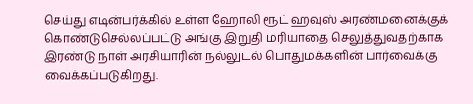செய்து எடின்பர்க்கில் உள்ள ஹோலி ரூட் ஹவுஸ் அரண்மனைக்குக் கொண்டுசெல்லப்பட்டு அங்கு இறுதி மரியாதை செலுத்துவதற்காக இரண்டு நாள் அரசியாரின் நல்லுடல் பொதுமக்களின் பார்வைக்கு வைக்கப்படுகிறது.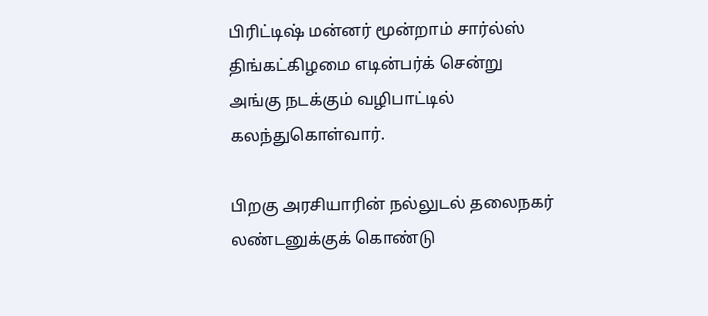பிரிட்டிஷ் மன்னர் மூன்றாம் சார்ல்ஸ் திங்கட்கிழமை எடின்பர்க் சென்று அங்கு நடக்கும் வழிபாட்டில் கலந்துகொள்வார்.

பிறகு அரசியாரின் நல்லுடல் தலைநகர் லண்டனுக்குக் கொண்டு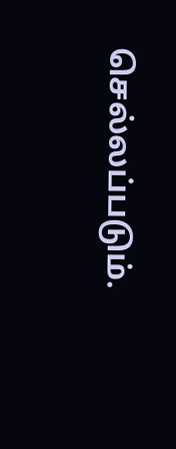செல்லப்படும்.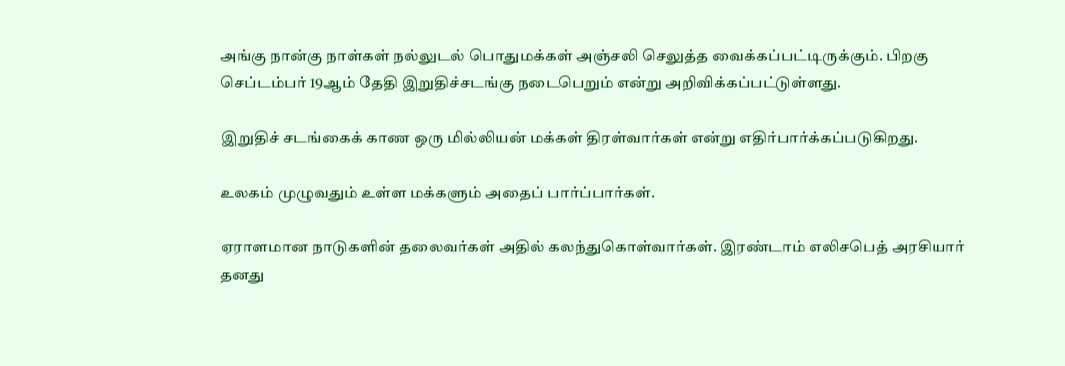அங்கு நான்கு நாள்கள் நல்லுடல் பொதுமக்கள் அஞ்சலி செலுத்த வைக்கப்பட்டிருக்கும். பிறகு செப்டம்பர் 19ஆம் தேதி இறுதிச்சடங்கு நடைபெறும் என்று அறிவிக்கப்பட்டுள்ளது.

இறுதிச் சடங்கைக் காண ஒரு மில்லியன் மக்கள் திரள்வார்கள் என்று எதிர்பார்க்கப்படுகிறது.

உலகம் முழுவதும் உள்ள மக்களும் அதைப் பார்ப்பார்கள்.

ஏராளமான நாடுகளின் தலைவர்கள் அதில் கலந்துகொள்வார்கள். இரண்டாம் எலிசபெத் அரசியார் தனது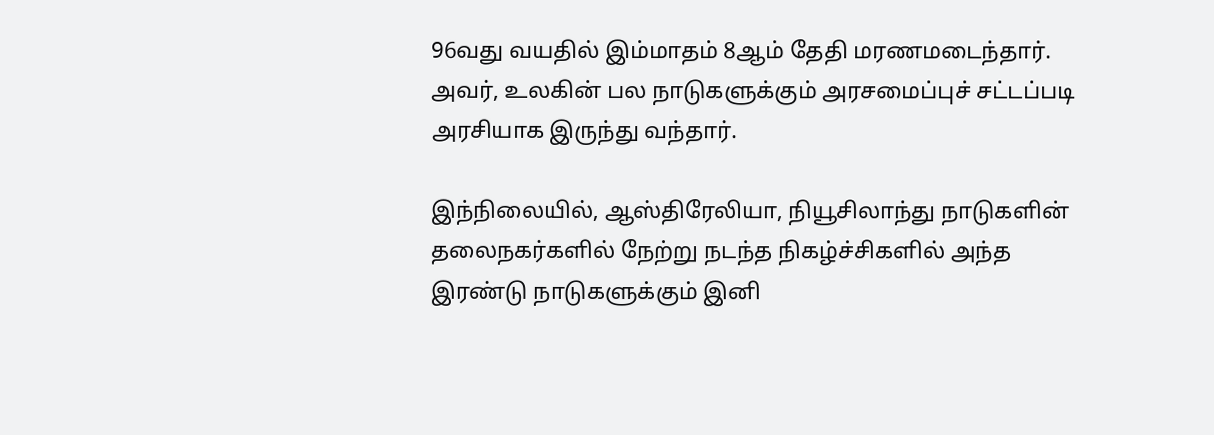96வது வயதில் இம்மாதம் 8ஆம் தேதி மரணமடைந்தார். அவர், உலகின் பல நாடுகளுக்கும் அரசமைப்புச் சட்டப்படி அரசியாக இருந்து வந்தார்.

இந்நிலையில், ஆஸ்திரேலியா, நியூசிலாந்து நாடுகளின் தலைநகர்களில் நேற்று நடந்த நிகழ்ச்சிகளில் அந்த இரண்டு நாடுகளுக்கும் இனி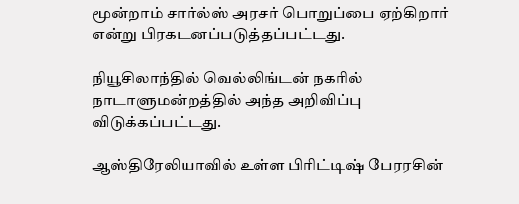மூன்றாம் சார்ல்ஸ் அரசர் பொறுப்பை ஏற்கிறார் என்று பிரகடனப்படுத்தப்பட்டது.

நியூசிலாந்தில் வெல்லிங்டன் நகரில் நாடாளுமன்றத்தில் அந்த அறிவிப்பு விடுக்கப்பட்டது.

ஆஸ்திரேலியாவில் உள்ள பிரிட்டிஷ் பேரரசின்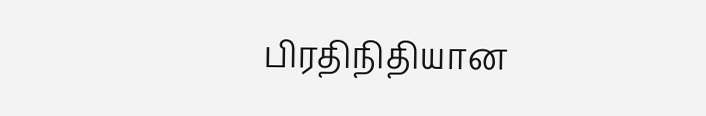பிரதிநிதியான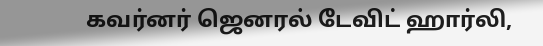கவர்னர் ஜெனரல் டேவிட் ஹார்லி,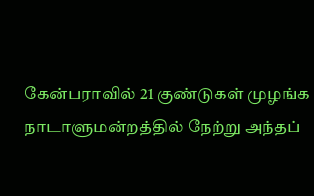கேன்பராவில் 21 குண்டுகள் முழங்க நாடாளுமன்றத்தில் நேற்று அந்தப்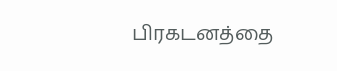பிரகடனத்தை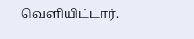வெளியிட்டார்.